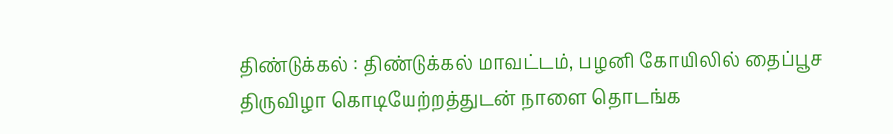திண்டுக்கல் : திண்டுக்கல் மாவட்டம், பழனி கோயிலில் தைப்பூச திருவிழா கொடியேற்றத்துடன் நாளை தொடங்க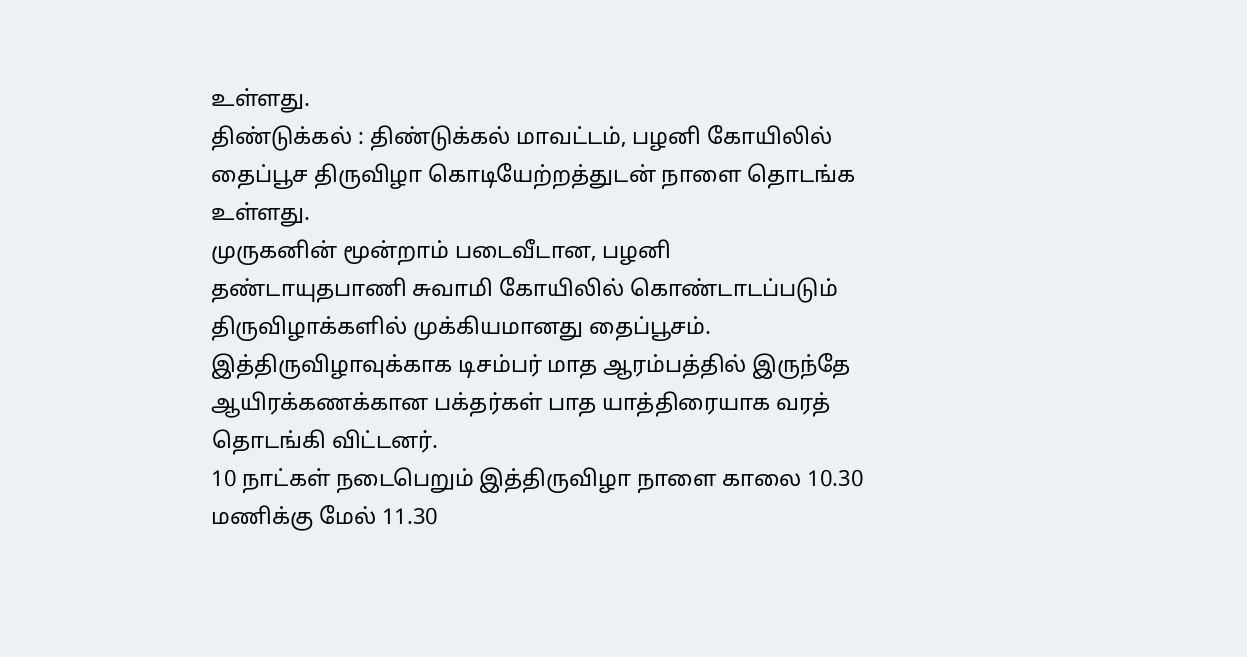உள்ளது.
திண்டுக்கல் : திண்டுக்கல் மாவட்டம், பழனி கோயிலில் தைப்பூச திருவிழா கொடியேற்றத்துடன் நாளை தொடங்க உள்ளது.
முருகனின் மூன்றாம் படைவீடான, பழனி தண்டாயுதபாணி சுவாமி கோயிலில் கொண்டாடப்படும் திருவிழாக்களில் முக்கியமானது தைப்பூசம். இத்திருவிழாவுக்காக டிசம்பர் மாத ஆரம்பத்தில் இருந்தே ஆயிரக்கணக்கான பக்தர்கள் பாத யாத்திரையாக வரத் தொடங்கி விட்டனர்.
10 நாட்கள் நடைபெறும் இத்திருவிழா நாளை காலை 10.30 மணிக்கு மேல் 11.30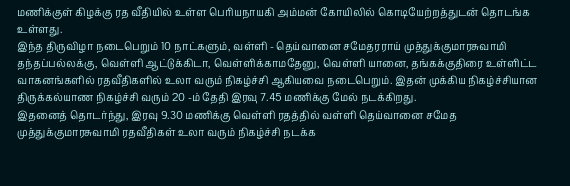மணிக்குள் கிழக்கு ரத வீதியில் உள்ள பெரியநாயகி அம்மன் கோயிலில் கொடியேற்றத்துடன் தொடங்க உள்ளது.
இந்த திருவிழா நடைபெறும் 10 நாட்களும், வள்ளி - தெய்வானை சமேதரராய் முத்துக்குமாரசுவாமி தந்தப்பல்லக்கு, வெள்ளி ஆட்டுக்கிடா, வெள்ளிக்காமதேனு, வெள்ளி யானை, தங்கக்குதிரை உள்ளிட்ட வாகனங்களில் ரதவீதிகளில் உலா வரும் நிகழ்ச்சி ஆகியவை நடைபெறும். இதன் முக்கிய நிகழ்ச்சியான திருக்கல்யாண நிகழ்ச்சி வரும் 20 -ம் தேதி இரவு 7.45 மணிக்கு மேல் நடக்கிறது.
இதனைத் தொடர்ந்து, இரவு 9.30 மணிக்கு வெள்ளி ரதத்தில் வள்ளி தெய்வானை சமேத முத்துக்குமாரசுவாமி ரதவீதிகள் உலா வரும் நிகழ்ச்சி நடக்க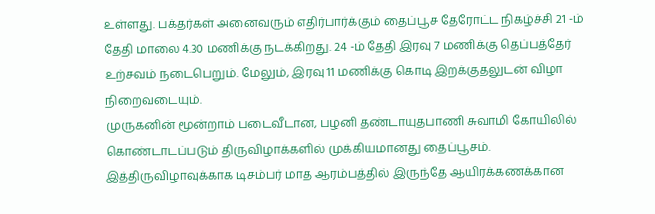உள்ளது. பக்தர்கள் அனைவரும் எதிர்பார்க்கும் தைப்பூச தேரோட்ட நிகழ்ச்சி 21 -ம் தேதி மாலை 4.30 மணிக்கு நடக்கிறது. 24 -ம் தேதி இரவு 7 மணிக்கு தெப்பத்தேர் உற்சவம் நடைபெறும். மேலும், இரவு 11 மணிக்கு கொடி இறக்குதலுடன் விழா நிறைவடையும்.
முருகனின் மூன்றாம் படைவீடான, பழனி தண்டாயுதபாணி சுவாமி கோயிலில் கொண்டாடப்படும் திருவிழாக்களில் முக்கியமானது தைப்பூசம். இத்திருவிழாவுக்காக டிசம்பர் மாத ஆரம்பத்தில் இருந்தே ஆயிரக்கணக்கான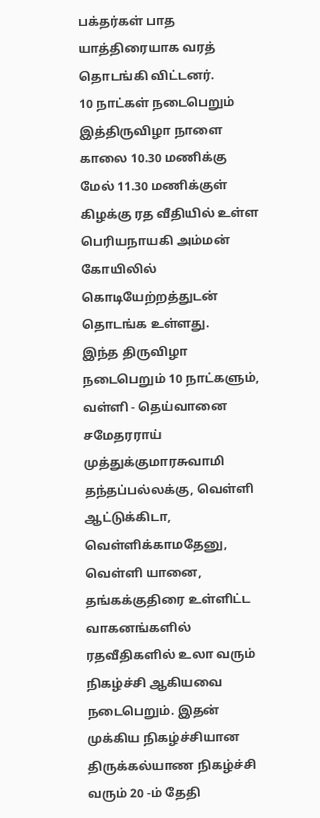பக்தர்கள் பாத யாத்திரையாக வரத் தொடங்கி விட்டனர்.
10 நாட்கள் நடைபெறும் இத்திருவிழா நாளை காலை 10.30 மணிக்கு மேல் 11.30 மணிக்குள் கிழக்கு ரத வீதியில் உள்ள பெரியநாயகி அம்மன் கோயிலில் கொடியேற்றத்துடன் தொடங்க உள்ளது.
இந்த திருவிழா நடைபெறும் 10 நாட்களும், வள்ளி - தெய்வானை சமேதரராய் முத்துக்குமாரசுவாமி தந்தப்பல்லக்கு, வெள்ளி ஆட்டுக்கிடா, வெள்ளிக்காமதேனு, வெள்ளி யானை, தங்கக்குதிரை உள்ளிட்ட வாகனங்களில் ரதவீதிகளில் உலா வரும் நிகழ்ச்சி ஆகியவை நடைபெறும். இதன் முக்கிய நிகழ்ச்சியான திருக்கல்யாண நிகழ்ச்சி வரும் 20 -ம் தேதி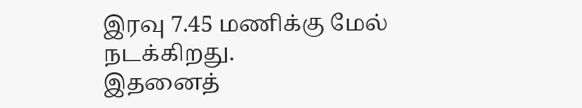இரவு 7.45 மணிக்கு மேல் நடக்கிறது.
இதனைத்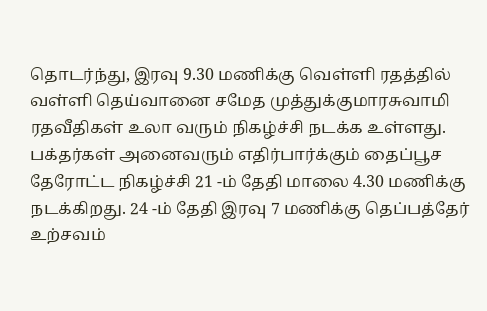தொடர்ந்து, இரவு 9.30 மணிக்கு வெள்ளி ரதத்தில் வள்ளி தெய்வானை சமேத முத்துக்குமாரசுவாமி ரதவீதிகள் உலா வரும் நிகழ்ச்சி நடக்க உள்ளது. பக்தர்கள் அனைவரும் எதிர்பார்க்கும் தைப்பூச தேரோட்ட நிகழ்ச்சி 21 -ம் தேதி மாலை 4.30 மணிக்கு நடக்கிறது. 24 -ம் தேதி இரவு 7 மணிக்கு தெப்பத்தேர் உற்சவம்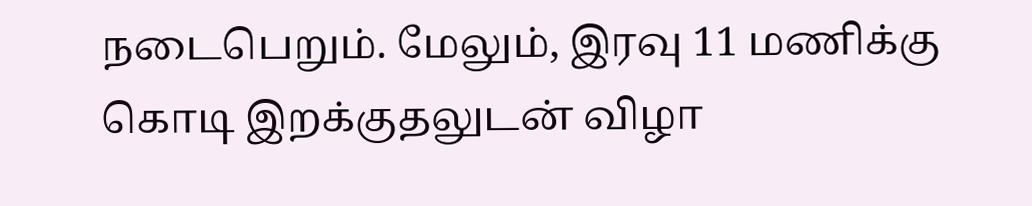நடைபெறும். மேலும், இரவு 11 மணிக்கு கொடி இறக்குதலுடன் விழா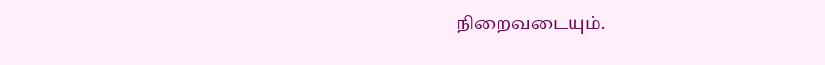நிறைவடையும்.